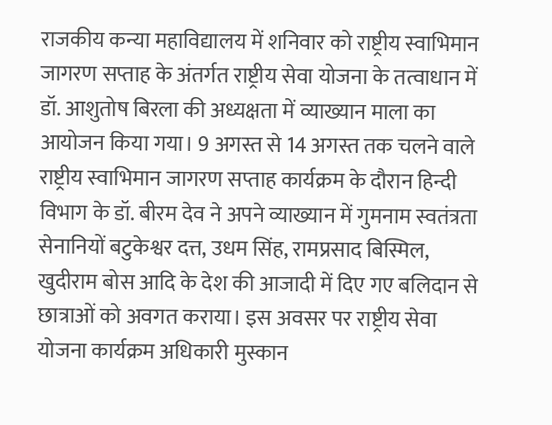राजकीय कन्या महाविद्यालय में शनिवार को राष्ट्रीय स्वाभिमान जागरण सप्ताह के अंतर्गत राष्ट्रीय सेवा योजना के तत्वाधान में डॉ. आशुतोष बिरला की अध्यक्षता में व्याख्यान माला का आयोजन किया गया। 9 अगस्त से 14 अगस्त तक चलने वाले राष्ट्रीय स्वाभिमान जागरण सप्ताह कार्यक्रम के दौरान हिन्दी विभाग के डॉ. बीरम देव ने अपने व्याख्यान में गुमनाम स्वतंत्रता सेनानियों बटुकेश्वर दत्त, उधम सिंह, रामप्रसाद बिस्मिल, खुदीराम बोस आदि के देश की आजादी में दिए गए बलिदान से छात्राओं को अवगत कराया। इस अवसर पर राष्ट्रीय सेवा योजना कार्यक्रम अधिकारी मुस्कान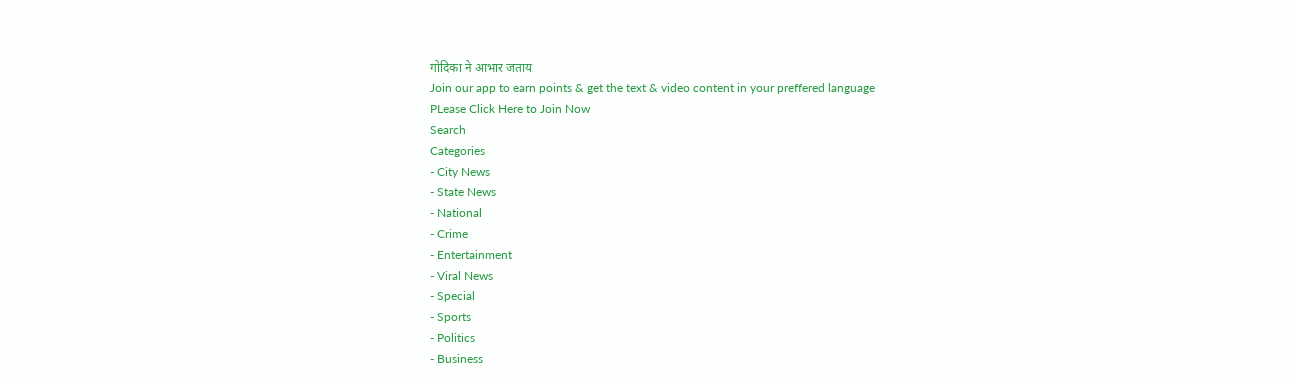गोदिका ने आभार जताय
Join our app to earn points & get the text & video content in your preffered language
PLease Click Here to Join Now
Search
Categories
- City News
- State News
- National
- Crime
- Entertainment
- Viral News
- Special
- Sports
- Politics
- Business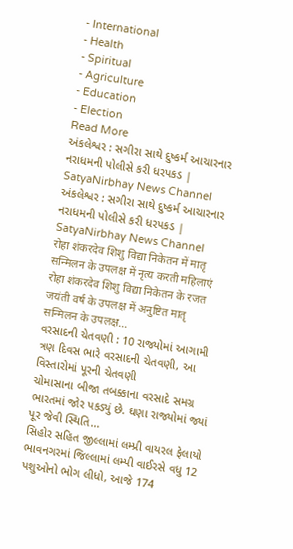- International
- Health
- Spiritual
- Agriculture
- Education
- Election
Read More
અંકલેશ્વર : સગીરા સાથે દુષ્કર્મ આચારનાર નરાધમની પોલીસે કરી ધરપકડ | SatyaNirbhay News Channel
અંકલેશ્વર : સગીરા સાથે દુષ્કર્મ આચારનાર નરાધમની પોલીસે કરી ધરપકડ | SatyaNirbhay News Channel
रोहा शंकरदेव शिशु विद्या निकेतन में मातृ सन्मिलन के उपलक्ष में नृत्य करती महिलाएं
रोहा शंकरदेव शिशु विद्या निकेतन के रजत जयंती वर्ष के उपलक्ष में अनुष्टित मातृ सन्मिलन के उपलक्ष...
વરસાદની ચેતવણી : 10 રાજ્યોમાં આગામી ત્રણ દિવસ ભારે વરસાદની ચેતવણી, આ વિસ્તારોમાં પૂરની ચેતવણી
ચોમાસાના બીજા તબક્કાના વરસાદે સમગ્ર ભારતમાં જોર પકડ્યું છે. ઘણા રાજ્યોમાં જ્યાં પૂર જેવી સ્થિતિ...
સિહોર સહિત જીલ્લામાં લમ્પ્રી વાયરલ ફેલાયો
ભાવનગરમાં જિલ્લામાં લમ્પી વાઈરસે વધુ 12 પશુઓનો ભોગ લીધો, આજે 174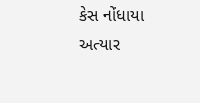કેસ નોંધાયા અત્યાર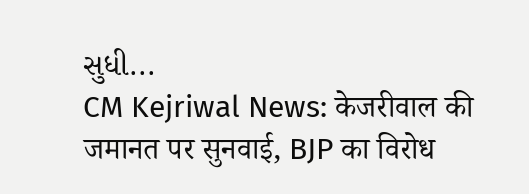સુધી...
CM Kejriwal News: केजरीवाल की जमानत पर सुनवाई, BJP का विरोध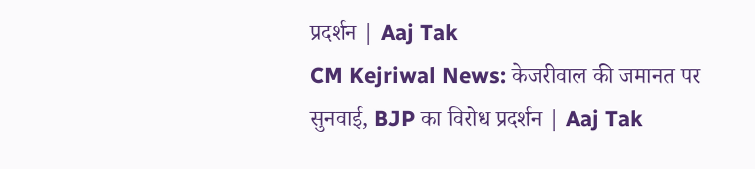प्रदर्शन | Aaj Tak
CM Kejriwal News: केजरीवाल की जमानत पर सुनवाई, BJP का विरोध प्रदर्शन | Aaj Tak